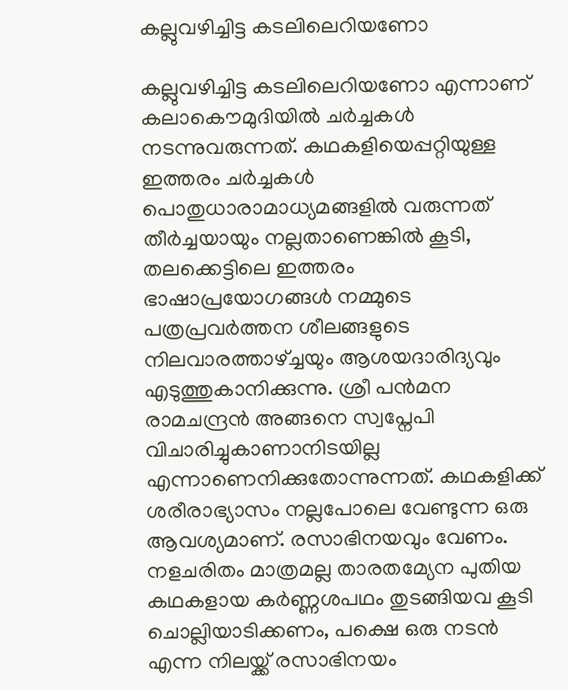കല്ലുവഴിച്ചിട്ട കടലിലെറിയണോ

കല്ലുവഴിച്ചിട്ട കടലിലെറിയണോ എന്നാണ്‌ കലാകൌമുദിയില്‍ ചര്‍ച്ചകള്‍ നടന്നുവരുന്നത്‌. കഥകളിയെപ്പറ്റിയുള്ള ഇത്തരം ചര്‍ച്ചകള്‍ പൊതുധാരാമാധ്യമങ്ങളില്‍ വരുന്നത്‌ തീര്‍ച്ചയായും നല്ലതാണെങ്കില്‍ കൂടി, തലക്കെട്ടിലെ ഇത്തരം ഭാഷാപ്രയോഗങ്ങള്‍ നമ്മുടെ പത്രപ്രവര്‍ത്തന ശീലങ്ങളുടെ നിലവാരത്താഴ്ച്ചയും ആശയദാരിദ്യവും എടുത്തുകാനിക്കുന്നു. ശ്രീ പന്‍മന രാമചന്ദ്രന്‍ അങ്ങനെ സ്വപ്നേപി വിചാരിച്ചുകാണാനിടയില്ല എന്നാണെനിക്കുതോന്നുന്നത്‌. കഥകളിക്ക്‌ ശരീരാഭ്യാസം നല്ലപോലെ വേണ്ടുന്ന ഒരു ആവശ്യമാണ്‌. രസാഭിനയവും വേണം. നളചരിതം മാത്രമല്ല താരതമ്യേന പുതിയ കഥകളായ കര്‍ണ്ണശപഥം തുടങ്ങിയവ കൂടി ചൊല്ലിയാടിക്കണം, പക്ഷെ ഒരു നടന്‍ എന്ന നിലയ്ക്ക്‌ രസാഭിനയം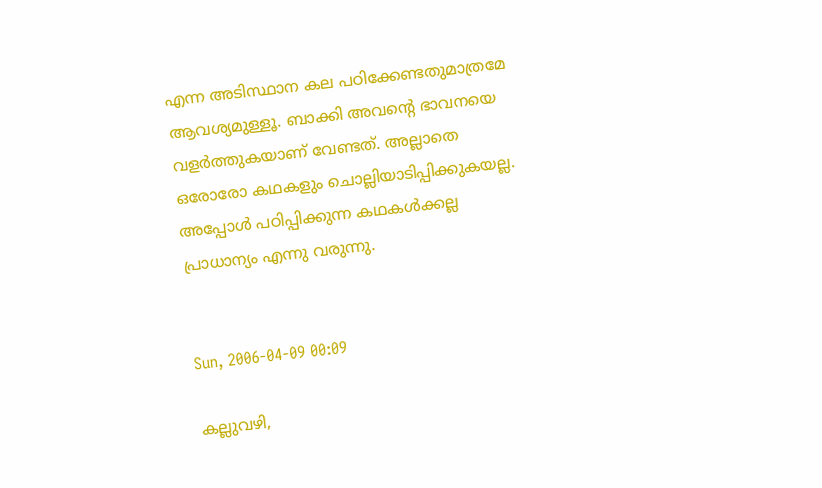എന്ന അടിസ്ഥാന കല പഠിക്കേണ്ടതുമാത്രമേ ആവശ്യമുള്ളൂ. ബാക്കി അവന്റെ ഭാവനയെ വളര്‍ത്തുകയാണ്‌ വേണ്ടത്‌. അല്ലാതെ ഒരോരോ കഥകളും ചൊല്ലിയാടിപ്പിക്കുകയല്ല. അപ്പോള്‍ പഠിപ്പിക്കുന്ന കഥകള്‍ക്കല്ല പ്രാധാന്യം എന്നു വരുന്നു.


Sun, 2006-04-09 00:09

കല്ലുവഴി,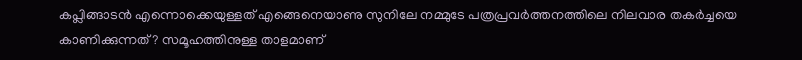കപ്ലിങ്ങാടന്‍ എന്നൊക്കെയുള്ളത് എങ്ങെനെയാണു സുനിലേ നമ്മുടേ പത്രപ്രവര്‍ത്തനത്തിലെ നിലവാര തകര്‍ച്ചയെ കാണിക്കുന്നത്? സമൂഹത്തിനുള്ള താളമാണ്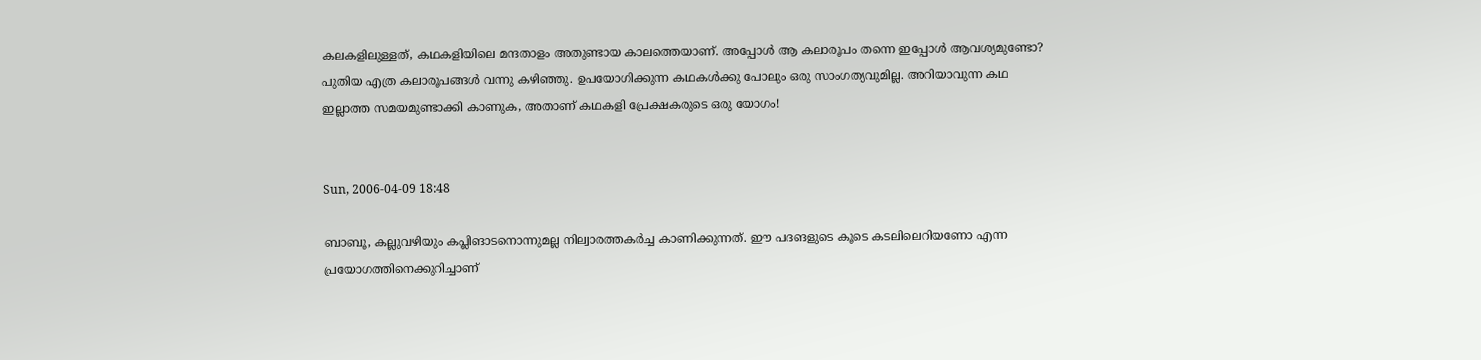കലകളിലുള്ളത്, കഥകളിയിലെ മന്ദതാളം അതുണ്ടായ കാലത്തെയാണ്. അപ്പോള്‍ ആ കലാരൂപം തന്നെ ഇപ്പോള്‍ ആവശ്യമുണ്ടോ? പുതിയ എത്ര കലാരൂപങ്ങള്‍ വന്നു കഴിഞ്ഞു. ഉപയോഗിക്കുന്ന കഥകള്‍ക്കു പോലും ഒരു സാംഗത്യവുമില്ല. അറിയാവുന്ന കഥ ഇല്ലാത്ത സമയമുണ്ടാക്കി കാണുക, അതാണ് കഥകളി പ്രേക്ഷകരുടെ ഒരു യോഗം!


Sun, 2006-04-09 18:48

ബാബൂ, കല്ലുവഴിയും കപ്ലിങാടനൊന്നുമല്ല നില്വാരത്തകര്‍ച്ച കാണിക്കുന്നത്. ഈ പദങളുടെ കൂടെ കടലിലെറിയണോ എന്ന പ്രയോഗത്തിനെക്കുറിച്ചാണ്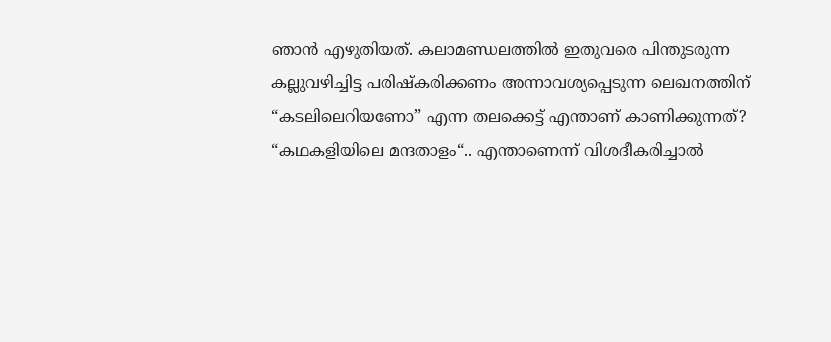ഞാന്‍ എഴുതിയത്‌. കലാമണ്ഡലത്തില്‍ ഇതുവരെ പിന്തുടരുന്ന കല്ലുവഴിച്ചിട്ട പരിഷ്കരിക്കണം അന്നാവശ്യപ്പെടുന്ന ലെഖനത്തിന് “കടലിലെറിയണോ” എന്ന തലക്കെട്ട്‌ എന്താണ് കാണിക്കുന്നത്‌?
“കഥകളിയിലെ മന്ദതാളം“.. എന്താണെന്ന്‌ വിശദീകരിച്ചാല്‍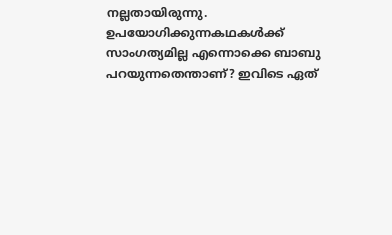നല്ലതായിരുന്നു.
ഉപയോഗിക്കുന്നകഥകള്‍‌ക്ക്‌ സാംഗത്യമില്ല എന്നൊക്കെ ബാബു പറയുന്നതെന്താണ്? ഇവിടെ ഏത്‌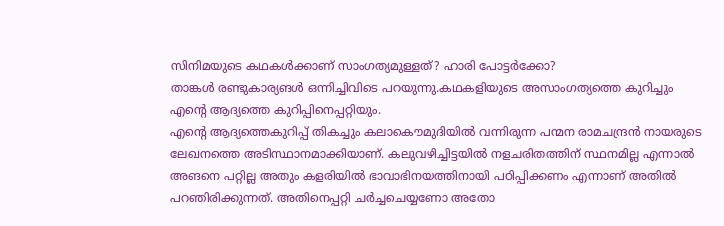സിനിമയുടെ കഥകള്‍ക്കാണ് സാംഗത്യമുള്ളത്‌? ഹാരി പോട്ടര്‍ക്കോ?
താങ്കള്‍ രണ്ടുകാര്യങള്‍ ഒന്നിച്ചിവിടെ പറയുന്നു.കഥകളിയുടെ അസാംഗത്യത്തെ കുറിച്ചും എന്റെ ആദ്യത്തെ കുറിപ്പിനെപ്പറ്റിയും.
എന്റെ ആദ്യത്തെകുറിപ്പ്‌ തികച്ചും കലാകൌമുദിയില്‍ വന്നിരുന്ന പന്മന രാമചന്ദ്രന്‍ നായരുടെ ലേഖനത്തെ അടിസ്ഥാനമാക്കിയാണ്. കലുവഴിച്ചിട്ടയില്‍ നളചരിതത്തിന് സ്ഥനമില്ല എന്നാല്‍ അങനെ പറ്റില്ല അതും കളരിയില്‍ ഭാവാഭിനയത്തിനായി പഠിപ്പിക്കണം എന്നാണ് അതില്‍ പറഞിരിക്കുന്നത്‌. അതിനെപ്പറ്റി ചര്‍ച്ചചെയ്യണോ അതോ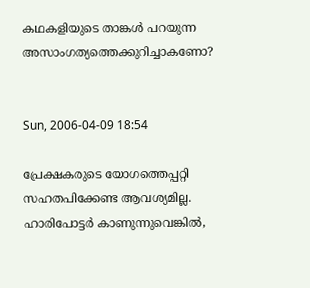കഥകളിയുടെ താങ്കള്‍ പറയുന്ന അസാംഗത്യത്തെക്കുറിച്ചാകണോ?


Sun, 2006-04-09 18:54

പ്രേക്ഷകരുടെ യോഗത്തെപ്പറ്റി സഹതപിക്കേണ്ട ആവശ്യമില്ല. ഹാരിപോട്ടര്‍ കാണുന്നുവെങ്കില്‍,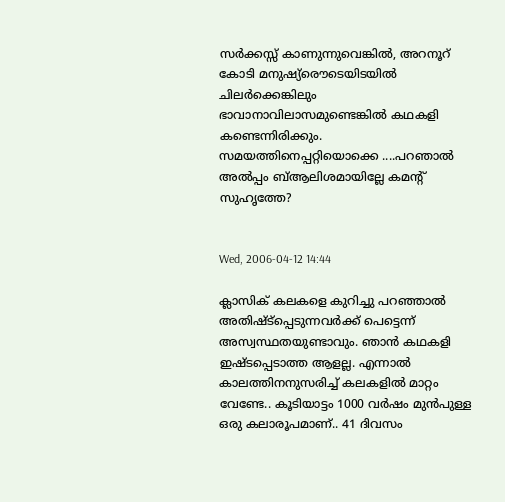സര്‍ക്കസ്സ്‌ കാണുന്നുവെങ്കില്‍, അറനൂറ്‌ കോടി മനുഷ്യ്രൌടെയിടയില്‍ ചിലര്‍ക്കെങ്കിലും ഭാവാനാവിലാസമുണ്ടെങ്കില്‍ കഥകളി കണ്ടെന്നിരിക്കും. സമയത്തിനെപ്പറ്റിയൊക്കെ ....പറഞാല്‍ അല്‍പ്പം ബ്ആലിശമായില്ലേ കമന്റ്‌ സുഹൃത്തേ?


Wed, 2006-04-12 14:44

ക്ലാസിക് കലകളെ കുറിച്ചു പറഞ്ഞാല്‍ അതിഷ്ട്പ്പെടുന്നവര്‍ക്ക് പെട്ടെന്ന് അസ്വസ്ഥതയുണ്ടാവും. ഞാന്‍ കഥകളി ഇഷ്ടപ്പെടാത്ത ആളല്ല. എന്നാല്‍ കാലത്തിനനുസരിച്ച് കലകളില്‍ മാറ്റം വേണ്ടേ.. കൂടിയാട്ടം 1000 വര്‍ഷം മുന്‍പുള്ള ഒരു കലാരൂപമാണ്.. 41 ദിവസം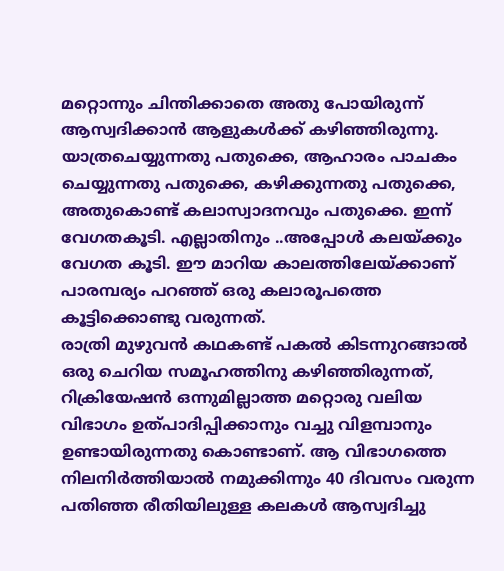മറ്റൊന്നും ചിന്തിക്കാതെ അതു പോയിരുന്ന് ആസ്വദിക്കാന്‍ ആളുകള്‍ക്ക് കഴിഞ്ഞിരുന്നു.
യാത്രചെയ്യുന്നതു പതുക്കെ, ആഹാരം പാചകം ചെയ്യുന്നതു പതുക്കെ, കഴിക്കുന്നതു പതുക്കെ, അതുകൊണ്ട് കലാസ്വാദനവും പതുക്കെ. ഇന്ന് വേഗതകൂടി. എല്ലാതിനും ..അപ്പോള്‍ കലയ്ക്കും വേഗത കൂടി. ഈ മാറിയ കാലത്തിലേയ്ക്കാണ് പാരമ്പര്യം പറഞ്ഞ് ഒരു കലാരൂപത്തെ കൂട്ടിക്കൊണ്ടു വരുന്നത്.
രാത്രി മുഴുവന്‍ കഥകണ്ട് പകല്‍ കിടന്നുറങ്ങാല്‍ ഒരു ചെറിയ സമൂഹത്തിനു കഴിഞ്ഞിരുന്നത്, റിക്രിയേഷന്‍ ഒന്നുമില്ലാത്ത മറ്റൊരു വലിയ വിഭാഗം ഉത്പാദിപ്പിക്കാനും വച്ചു വിളമ്പാനും ഉണ്ടായിരുന്നതു കൊണ്ടാണ്. ആ വിഭാഗത്തെ നിലനിര്‍ത്തിയാല്‍ നമുക്കിന്നും 40 ദിവസം വരുന്ന പതിഞ്ഞ രീതിയിലുള്ള കലകള്‍ ആസ്വദിച്ചു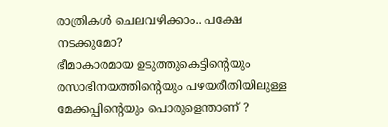രാത്രികള്‍ ചെലവഴിക്കാം.. പക്ഷേ നടക്കുമോ?
ഭീമാകാരമായ ഉടുത്തുകെട്ടിന്റെയും രസാഭിനയത്തിന്റെയും പഴയരീതിയിലുള്ള മേക്കപ്പിന്റെയും പൊരുളെന്താണ് ?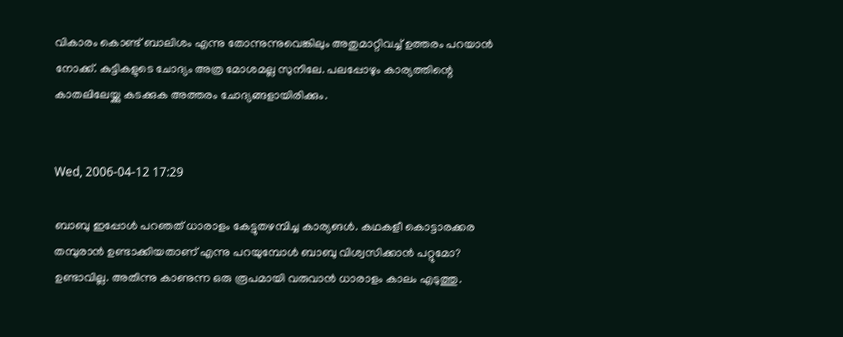വികാരം കൊണ്ട് ബാലിശം എന്നു തോന്നുന്നുവെങ്കിലും അതുമാറ്റിവച്ച് ഉത്തരം പറയാന്‍ നോക്ക്. കുട്ടികളുടെ ചോദ്യം അത്ര മോശമല്ല സുനിലേ. പലപ്പോഴും കാര്യത്തിന്റെ കാതലിലേയ്ക്കു കടക്കുക അത്തരം ചോദ്യങ്ങളായിരിക്കും.


Wed, 2006-04-12 17:29

ബാബു ഇപ്പോള്‍ പറഞത്‌ ധാരാളം കേട്ടുതഴമ്പിച്ച കാര്യങള്‍. കഥകളീ കൊട്ടാരക്കര തമ്പുരാന്‍ ഉണ്ടാക്കിയതാണ് എന്നു പറയുമ്പോള്‍ ബാബു വിശ്വസിക്കാന്‍ പറ്റുമോ? ഉണ്ടാവില്ല. അതിന്നു കാണുന്ന ഒരു രൂപമായി വരുവാന്‍ ധാരാളം കാലം എടുത്തു.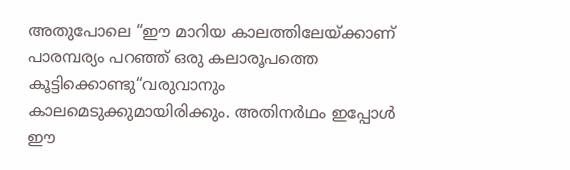അതുപോലെ “ഈ മാറിയ കാലത്തിലേയ്ക്കാണ് പാരമ്പര്യം പറഞ്ഞ് ഒരു കലാരൂപത്തെ കൂട്ടിക്കൊണ്ടു“വരുവാനും കാലമെടുക്കുമായിരിക്കും. അതിനര്‍ഥം ഇപ്പോള്‍ ഈ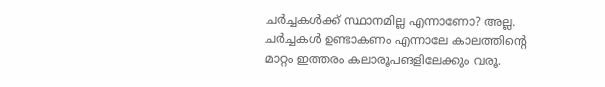ചര്‍ച്ചകള്‍‌ക്ക്‌ സ്ഥാനമില്ല എന്നാണോ? അല്ല. ചര്‍ച്ചകള്‍ ഉണ്ടാകണം എന്നാലേ കാലത്തിന്റെ മാറ്റം ഇത്തരം കലാരൂപങളിലേക്കും വരൂ.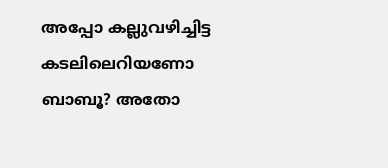അപ്പോ കല്ലുവഴിച്ചിട്ട കടലിലെറിയണോ ബാബൂ? അതോ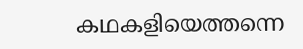കഥകളിയെത്തന്നെ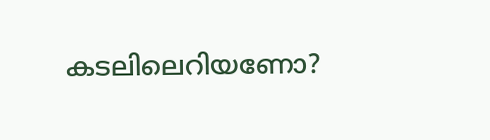കടലിലെറിയണോ?